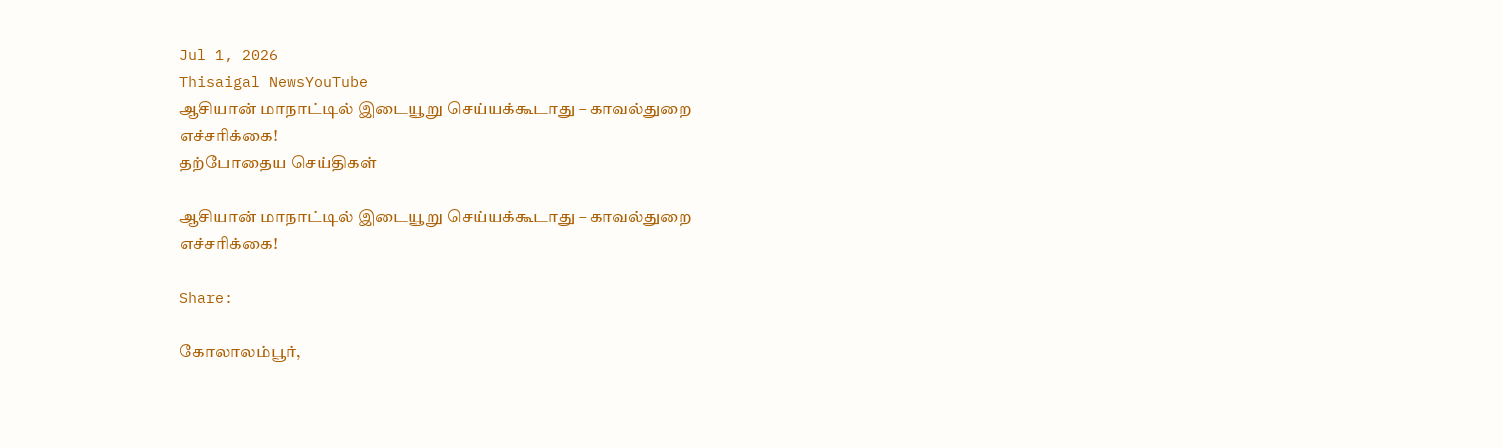Jul 1, 2026
Thisaigal NewsYouTube
ஆசியான் மாநாட்டில் இடையூறு செய்யக்கூடாது – காவல்துறை எச்சரிக்கை!
தற்போதைய செய்திகள்

ஆசியான் மாநாட்டில் இடையூறு செய்யக்கூடாது – காவல்துறை எச்சரிக்கை!

Share:

கோலாலம்பூர்,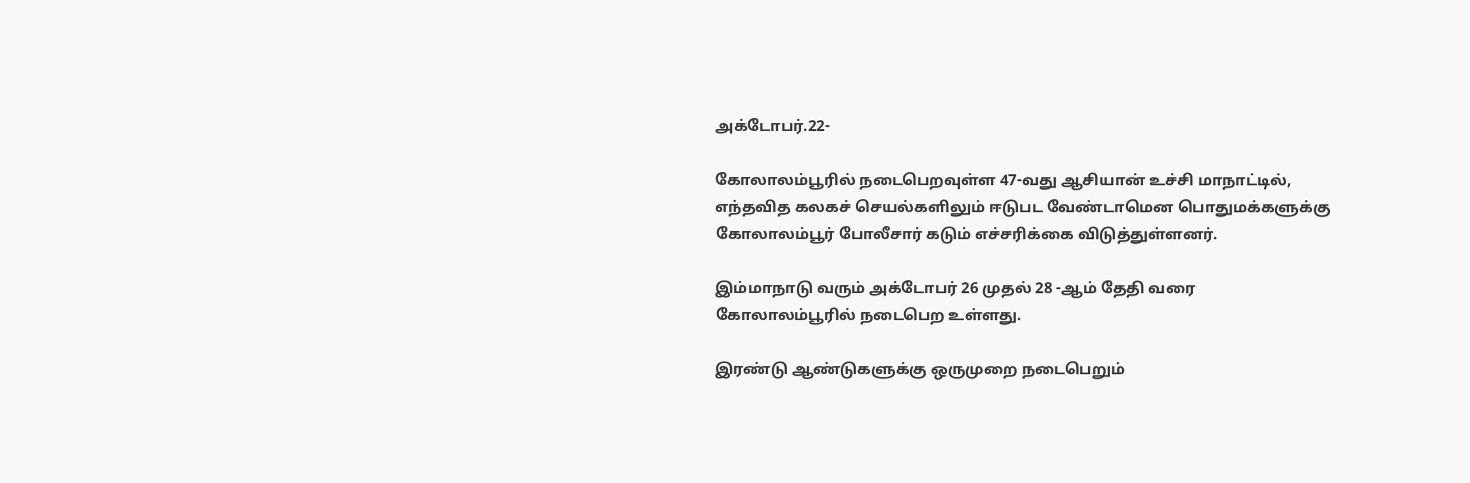அக்டோபர்.22-

கோலாலம்பூரில் நடைபெறவுள்ள 47-வது ஆசியான் உச்சி மாநாட்டில், எந்தவித கலகச் செயல்களிலும் ஈடுபட வேண்டாமென பொதுமக்களுக்கு கோலாலம்பூர் போலீசார் கடும் எச்சரிக்கை விடுத்துள்ளனர்.

இம்மாநாடு வரும் அக்டோபர் 26 முதல் 28 -ஆம் தேதி வரை கோலாலம்பூரில் நடைபெற உள்ளது.

இரண்டு ஆண்டுகளுக்கு ஒருமுறை நடைபெறும்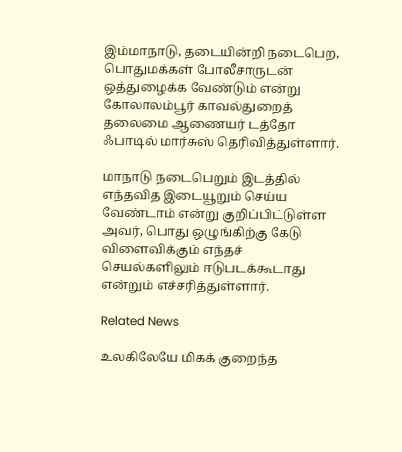இம்மாநாடு, தடையின்றி நடைபெற, பொதுமக்கள் போலீசாருடன் ஒத்துழைக்க வேண்டும் என்று கோலாலம்பூர் காவல்துறைத் தலைமை ஆணையர் டத்தோ ஃபாடில் மார்சுஸ் தெரிவித்துள்ளார்.

மாநாடு நடைபெறும் இடத்தில் எந்தவித இடையூறும் செய்ய வேண்டாம் என்று குறிப்பிட்டுள்ள அவர், பொது ஒழுங்கிற்கு கேடு விளைவிக்கும் எந்தச் செயல்களிலும் ஈடுபடக்கூடாது என்றும் எச்சரித்துள்ளார்.

Related News

உலகிலேயே மிகக் குறைந்த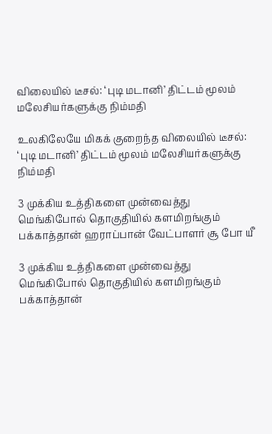விலையில் டீசல்: ‘புடி மடானி’ திட்டம் மூலம் மலேசியர்களுக்கு நிம்மதி

உலகிலேயே மிகக் குறைந்த விலையில் டீசல்: ‘புடி மடானி’ திட்டம் மூலம் மலேசியர்களுக்கு நிம்மதி

3 முக்கிய உத்திகளை முன்வைத்து மெங்கிபோல் தொகுதியில் களமிறங்கும் பக்காத்தான் ஹராப்பான் வேட்பாளர் சூ போ யீ

3 முக்கிய உத்திகளை முன்வைத்து மெங்கிபோல் தொகுதியில் களமிறங்கும் பக்காத்தான்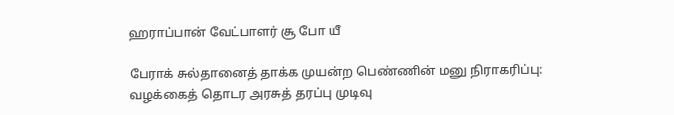ஹராப்பான் வேட்பாளர் சூ போ யீ

பேராக் சுல்தானைத் தாக்க முயன்ற பெண்ணின் மனு நிராகரிப்பு: வழக்கைத் தொடர அரசுத் தரப்பு முடிவு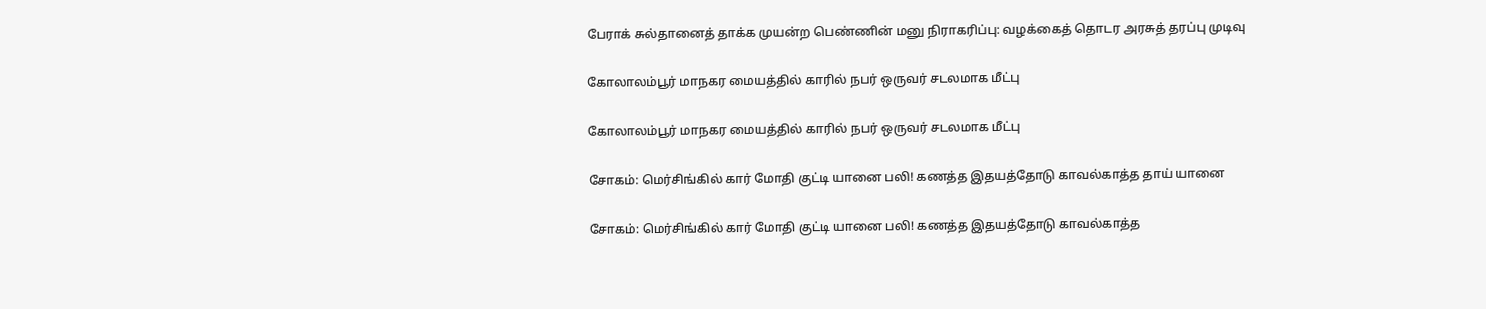பேராக் சுல்தானைத் தாக்க முயன்ற பெண்ணின் மனு நிராகரிப்பு: வழக்கைத் தொடர அரசுத் தரப்பு முடிவு

கோலாலம்பூர் மாநகர மையத்தில் காரில் நபர் ஒருவர் சடலமாக மீட்பு

கோலாலம்பூர் மாநகர மையத்தில் காரில் நபர் ஒருவர் சடலமாக மீட்பு

சோகம்: மெர்சிங்கில் கார் மோதி குட்டி யானை பலி! கணத்த இதயத்தோடு காவல்காத்த தாய் யானை

சோகம்: மெர்சிங்கில் கார் மோதி குட்டி யானை பலி! கணத்த இதயத்தோடு காவல்காத்த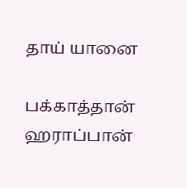தாய் யானை

பக்காத்தான் ஹராப்பான்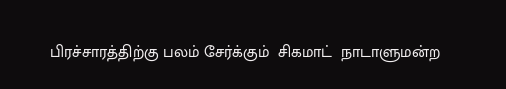பிரச்சாரத்திற்கு பலம் சேர்க்கும்  சிகமாட்  நாடாளுமன்ற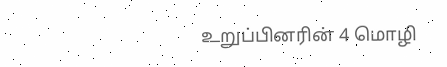உறுப்பினரின் 4 மொழி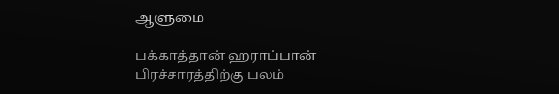ஆளுமை

பக்காத்தான் ஹராப்பான் பிரச்சாரத்திற்கு பலம்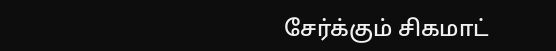சேர்க்கும் சிகமாட்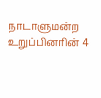நாடாளுமன்ற உறுப்பினரின் 4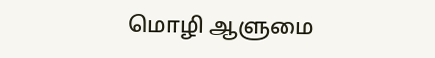மொழி ஆளுமை